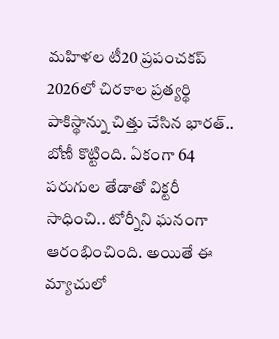మహిళల టీ20 ప్రపంచకప్ 2026లో చిరకాల ప్రత్యర్థి పాకిస్థాన్ను చిత్తు చేసిన భారత్.. బోణీ కొట్టింది. ఏకంగా 64 పరుగుల తేడాతో విక్టరీ సాధించి.. టోర్నీని ఘనంగా ఆరంభించింది. అయితే ఈ మ్యాచులో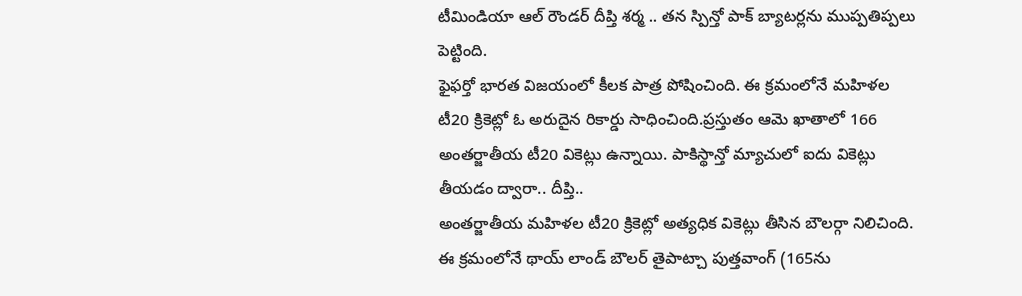టీమిండియా ఆల్ రౌండర్ దీప్తి శర్మ .. తన స్పిన్తో పాక్ బ్యాటర్లను ముప్పతిప్పలు పెట్టింది.
ఫైఫర్తో భారత విజయంలో కీలక పాత్ర పోషించింది. ఈ క్రమంలోనే మహిళల టీ20 క్రికెట్లో ఓ అరుదైన రికార్డు సాధించింది.ప్రస్తుతం ఆమె ఖాతాలో 166 అంతర్జాతీయ టీ20 వికెట్లు ఉన్నాయి. పాకిస్థాన్తో మ్యాచులో ఐదు వికెట్లు తీయడం ద్వారా.. దీప్తి..
అంతర్జాతీయ మహిళల టీ20 క్రికెట్లో అత్యధిక వికెట్లు తీసిన బౌలర్గా నిలిచింది. ఈ క్రమంలోనే థాయ్ లాండ్ బౌలర్ తైపాట్చా పుత్తవాంగ్ (165ను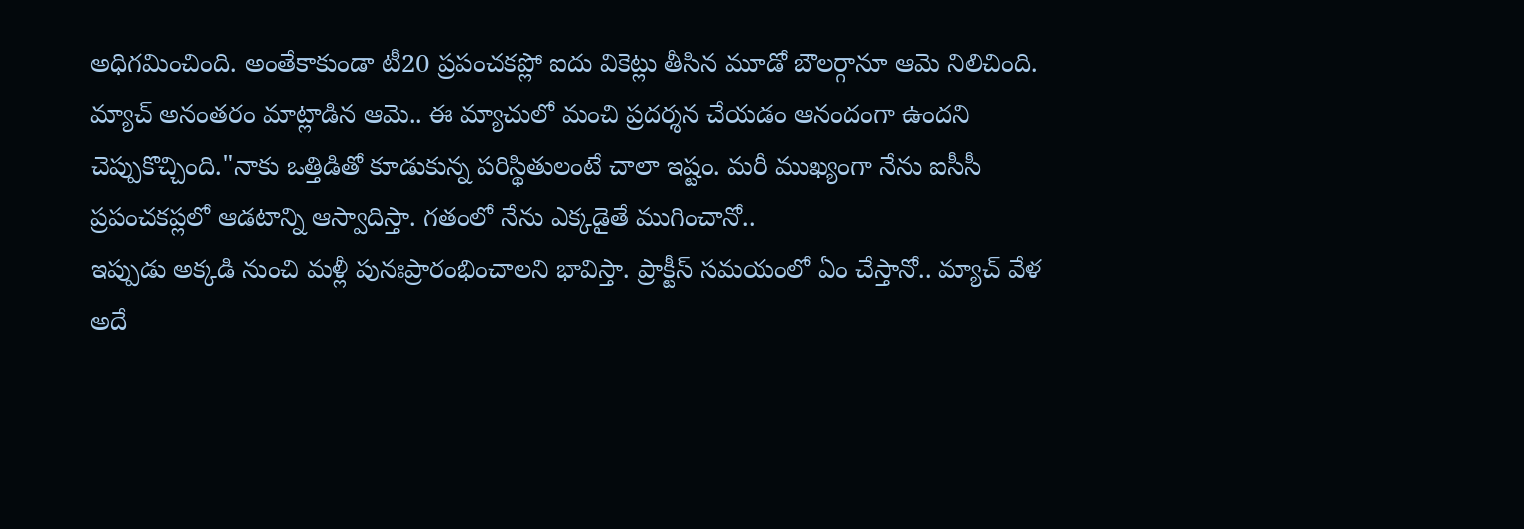అధిగమించింది. అంతేకాకుండా టీ20 ప్రపంచకప్లో ఐదు వికెట్లు తీసిన మూడో బౌలర్గానూ ఆమె నిలిచింది.
మ్యాచ్ అనంతరం మాట్లాడిన ఆమె.. ఈ మ్యాచులో మంచి ప్రదర్శన చేయడం ఆనందంగా ఉందని చెప్పుకొచ్చింది."నాకు ఒత్తిడితో కూడుకున్న పరిస్థితులంటే చాలా ఇష్టం. మరీ ముఖ్యంగా నేను ఐసీసీ ప్రపంచకప్లలో ఆడటాన్ని ఆస్వాదిస్తా. గతంలో నేను ఎక్కడైతే ముగించానో..
ఇప్పుడు అక్కడి నుంచి మళ్లీ పునఃప్రారంభించాలని భావిస్తా. ప్రాక్టీస్ సమయంలో ఏం చేస్తానో.. మ్యాచ్ వేళ అదే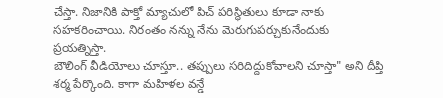చేస్తా. నిజానికి పాక్తో మ్యాచులో పిచ్ పరిస్థితులు కూడా నాకు సహకరించాయి. నిరంతం నన్ను నేను మెరుగుపర్చుకునేందుకు ప్రయత్నిస్తా.
బౌలింగ్ వీడియోలు చూస్తూ.. తప్పులు సరిదిద్దుకోవాలని చూస్తా" అని దీప్తి శర్మ పేర్కొంది. కాగా మహిళల వన్డే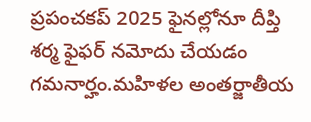ప్రపంచకప్ 2025 ఫైనల్లోనూ దీప్తి శర్మ ఫైఫర్ నమోదు చేయడం గమనార్హం.మహిళల అంతర్జాతీయ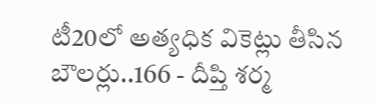టీ20లో అత్యధిక వికెట్లు తీసిన బౌలర్లు..166 - దీప్తి శర్మ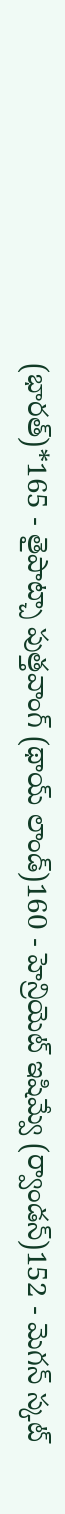(భారత్)*165 - తైపాట్చా పుత్తవాంగ్ (థాయ్ లాండ్)160 - హెన్రియెట్ ఇషిమ్వే (ర్వాండన్)152 - మెగన్ స్కట్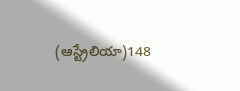(ఆస్ట్రేలియా)148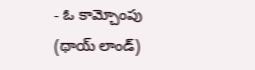- ఓ కామ్చోంపు (థాయ్ లాండ్)